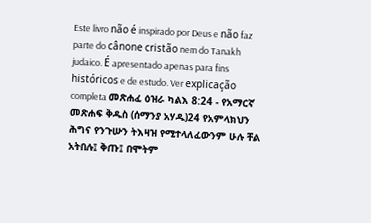Este livro não é inspirado por Deus e não faz parte do cânone cristão nem do Tanakh judaico. É apresentado apenas para fins históricos e de estudo. Ver explicação completa መጽሐፈ ዕዝራ ካልእ 8:24 - የአማርኛ መጽሐፍ ቅዱስ (ሰማንያ አሃዱ)24 የአምላክህን ሕግና የንጉሡን ትእዛዝ የሚተላለፈውንም ሁሉ ቸል አትበሉ፤ ቅጡ፤ በሞትም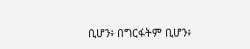ቢሆን፥ በግርፋትም ቢሆን፥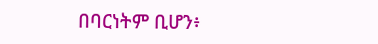በባርነትም ቢሆን፥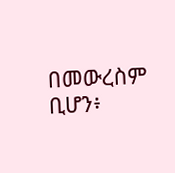በመውረስም ቢሆን፥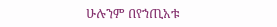ሁሉንም በየኀጢአቱ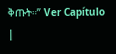ቅጡት።” Ver Capítulo |